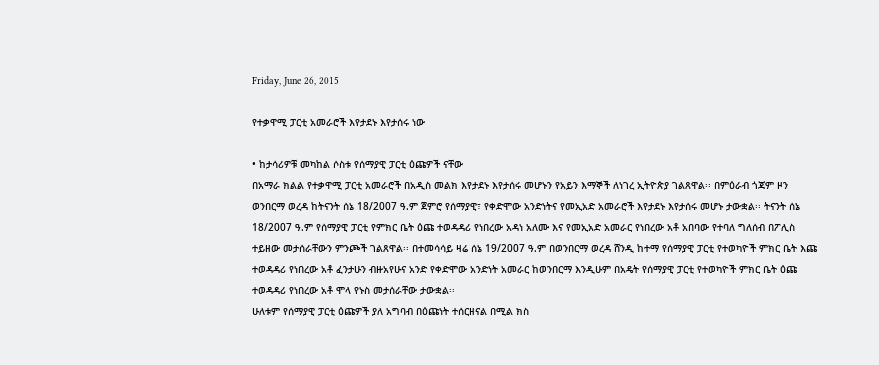Friday, June 26, 2015

የተቃዋሚ ፓርቲ አመራሮች እየታደኑ እየታሰሩ ነው

• ከታሳሪዎቹ መካከል ሶስቱ የሰማያዊ ፓርቲ ዕጩዎች ናቸው
በአማራ ክልል የተቃዋሚ ፓርቲ አመራሮች በአዲስ መልክ እየታደኑ እየታሰሩ መሆኑን የአይን እማኞች ለነገረ ኢትዮጵያ ገልጸዋል፡፡ በምዕራብ ጎጃም ዞን ወንበርማ ወረዳ ከትናንት ሰኔ 18/2007 ዓ.ም ጀምሮ የሰማያዊ፣ የቀድሞው አንድነትና የመኢአድ አመራሮች እየታደኑ እየታሰሩ መሆኑ ታውቋል፡፡ ትናንት ሰኔ 18/2007 ዓ.ም የሰማያዊ ፓርቲ የምክር ቤት ዕጩ ተወዳዳሪ የነበረው አዳነ አለሙ እና የመኢአድ አመራር የነበረው አቶ አበባው የተባለ ግለሰብ በፖሊስ ተይዘው መታሰራቸውን ምንጮች ገልጸዋል፡፡ በተመሳሳይ ዛሬ ሰኔ 19/2007 ዓ.ም በወንበርማ ወረዳ ሸንዲ ከተማ የሰማያዊ ፓርቲ የተወካዮች ምክር ቤት እጩ ተወዳዳሪ የነበረው አቶ ፈንታሁን ብዙአየሁና አንድ የቀድሞው አንድነት አመራር ከወንበርማ እንዲሁም በአዴት የሰማያዊ ፓርቲ የተወካዮች ምክር ቤት ዕጩ ተወዳዳሪ የነበረው አቶ ሞላ የኑስ መታሰራቸው ታውቋል፡፡
ሁለቱም የሰማያዊ ፓርቲ ዕጩዎች ያለ አግባብ በዕጩነት ተሰርዘናል በሚል ክስ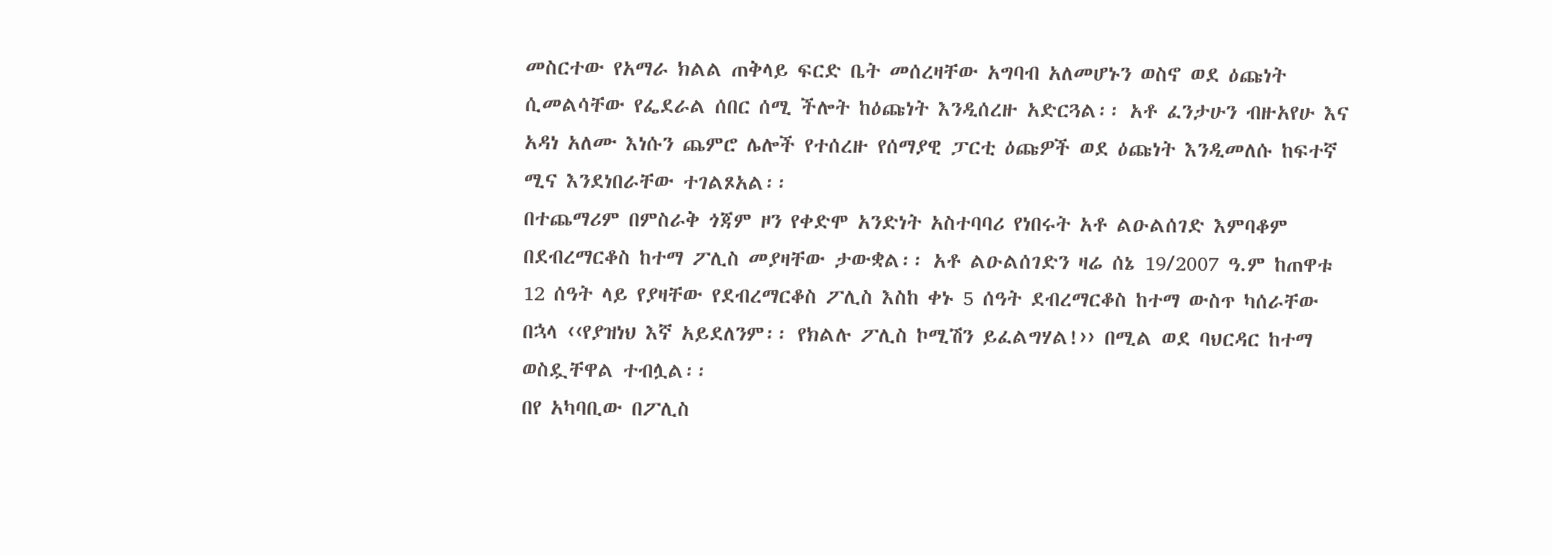መስርተው የአማራ ክልል ጠቅላይ ፍርድ ቤት መሰረዛቸው አግባብ አለመሆኑን ወስኖ ወደ ዕጩነት ሲመልሳቸው የፌደራል ሰበር ሰሚ ችሎት ከዕጩነት እንዲሰረዙ አድርጓል፡፡ አቶ ፈንታሁን ብዙአየሁ እና አዳነ አለሙ እነሱን ጨምሮ ሌሎች የተሰረዙ የሰማያዊ ፓርቲ ዕጩዎች ወደ ዕጩነት እንዲመለሱ ከፍተኛ ሚና እንደነበራቸው ተገልጾአል፡፡
በተጨማሪም በምስራቅ ጎጃም ዞን የቀድሞ አንድነት አስተባባሪ የነበሩት አቶ ልዑልሰገድ እምባቆም በደብረማርቆስ ከተማ ፖሊስ መያዛቸው ታውቋል፡፡ አቶ ልዑልሰገድን ዛሬ ሰኔ 19/2007 ዓ.ም ከጠዋቱ 12 ሰዓት ላይ የያዛቸው የደብረማርቆስ ፖሊስ እስከ ቀኑ 5 ሰዓት ደብረማርቆስ ከተማ ውስጥ ካሰራቸው በኋላ ‹‹የያዝነህ እኛ አይደለንም፡፡ የክልሉ ፖሊስ ኮሚሽን ይፈልግሃል!›› በሚል ወደ ባህርዳር ከተማ ወስዷቸዋል ተብሏል፡፡
በየ አካባቢው በፖሊስ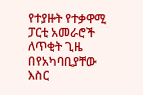የተያዙት የተቃዋሚ ፓርቲ አመራሮች ለጥቂት ጊዜ በየአካባቢያቸው እስር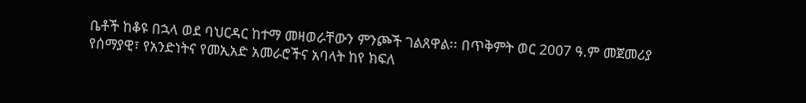ቤቶች ከቆዩ በኋላ ወደ ባህርዳር ከተማ መዛወራቸውን ምንጮች ገልጸዋል፡፡ በጥቅምት ወር 2007 ዓ.ም መጀመሪያ የሰማያዊ፣ የአንድነትና የመኢአድ አመራሮችና አባላት ከየ ክፍለ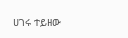ሀገሩ ተይዘው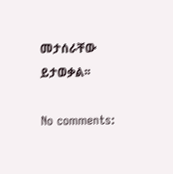መታሰራቸው ይታወቃል፡፡

No comments: